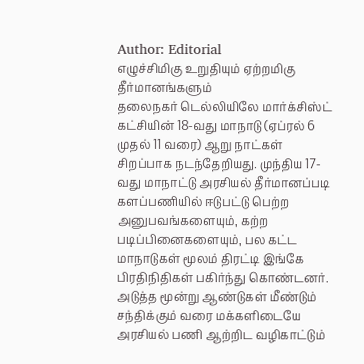Author: Editorial
எழுச்சிமிகு உறுதியும் ஏற்றமிகு தீர்மானங்களும்
தலைநகர் டெல்லியிலே மார்க்சிஸ்ட் கட்சியின் 18-வது மாநாடு (ஏப்ரல் 6 முதல் 11 வரை) ஆறு நாட்கள் சிறப்பாக நடந்தேறியது. முந்திய 17-வது மாநாட்டு அரசியல் தீர்மானப்படி களப்பணியில் ஈடுபட்டு பெற்ற அனுபவங்களையும், கற்ற படிப்பினைகளையும், பல கட்ட மாநாடுகள் மூலம் திரட்டி இங்கே பிரதிநிதிகள் பகிர்ந்து கொண்டனர். அடுத்த மூன்று ஆண்டுகள் மீண்டும் சந்திக்கும் வரை மக்களிடையே அரசியல் பணி ஆற்றிட வழிகாட்டும்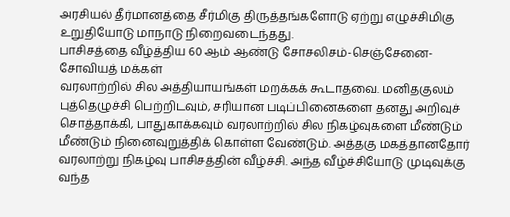அரசியல் தீர்மானத்தை சீர்மிகு திருத்தங்களோடு ஏற்று எழுச்சிமிகு உறுதியோடு மாநாடு நிறைவடைந்தது.
பாசிசத்தை வீழ்த்திய 60 ஆம் ஆண்டு சோசலிசம்-செஞ்சேனை-சோவியத் மக்கள்
வரலாற்றில் சில அத்தியாயங்கள் மறக்கக் கூடாதவை. மனிதகுலம் புத்தெழுச்சி பெற்றிடவும், சரியான படிப்பினைகளை தனது அறிவுச் சொத்தாக்கி, பாதுகாக்கவும் வரலாற்றில் சில நிகழ்வுகளை மீண்டும் மீண்டும் நினைவுறுத்திக் கொள்ள வேண்டும். அத்தகு மகத்தானதோர் வரலாற்று நிகழ்வு பாசிசத்தின் வீழ்ச்சி. அந்த வீழ்ச்சியோடு முடிவுக்கு வந்த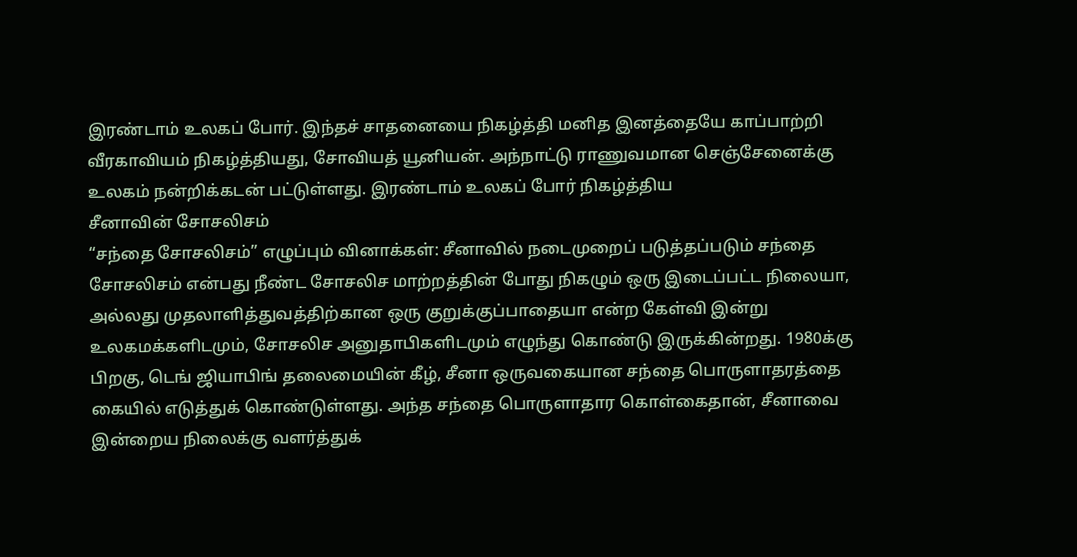இரண்டாம் உலகப் போர். இந்தச் சாதனையை நிகழ்த்தி மனித இனத்தையே காப்பாற்றி வீரகாவியம் நிகழ்த்தியது, சோவியத் யூனியன். அந்நாட்டு ராணுவமான செஞ்சேனைக்கு உலகம் நன்றிக்கடன் பட்டுள்ளது. இரண்டாம் உலகப் போர் நிகழ்த்திய
சீனாவின் சோசலிசம்
“சந்தை சோசலிசம்” எழுப்பும் வினாக்கள்: சீனாவில் நடைமுறைப் படுத்தப்படும் சந்தை சோசலிசம் என்பது நீண்ட சோசலிச மாற்றத்தின் போது நிகழும் ஒரு இடைப்பட்ட நிலையா, அல்லது முதலாளித்துவத்திற்கான ஒரு குறுக்குப்பாதையா என்ற கேள்வி இன்று உலகமக்களிடமும், சோசலிச அனுதாபிகளிடமும் எழுந்து கொண்டு இருக்கின்றது. 1980க்கு பிறகு, டெங் ஜியாபிங் தலைமையின் கீழ், சீனா ஒருவகையான சந்தை பொருளாதரத்தை கையில் எடுத்துக் கொண்டுள்ளது. அந்த சந்தை பொருளாதார கொள்கைதான், சீனாவை இன்றைய நிலைக்கு வளர்த்துக்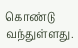கொண்டு வந்துள்ளது.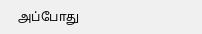அப்போது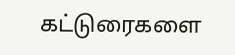கட்டுரைகளை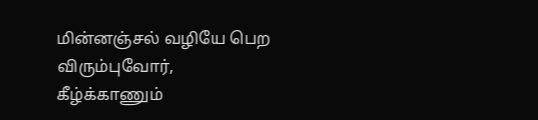மின்னஞ்சல் வழியே பெற விரும்புவோர், கீழ்க்காணும்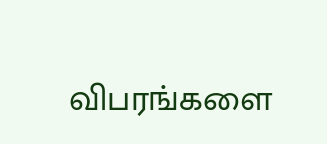விபரங்களை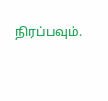நிரப்பவும்.